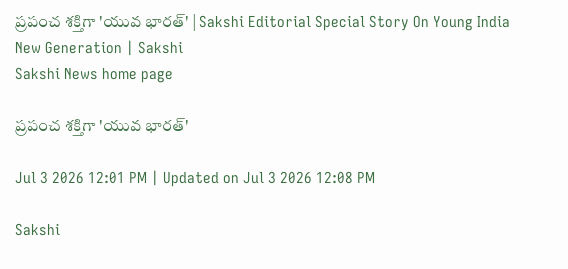ప్రపంచ శక్తిగా 'యువ భారత్‌' | Sakshi Editorial Special Story On Young India New Generation | Sakshi
Sakshi News home page

ప్రపంచ శక్తిగా 'యువ భారత్‌'

Jul 3 2026 12:01 PM | Updated on Jul 3 2026 12:08 PM

Sakshi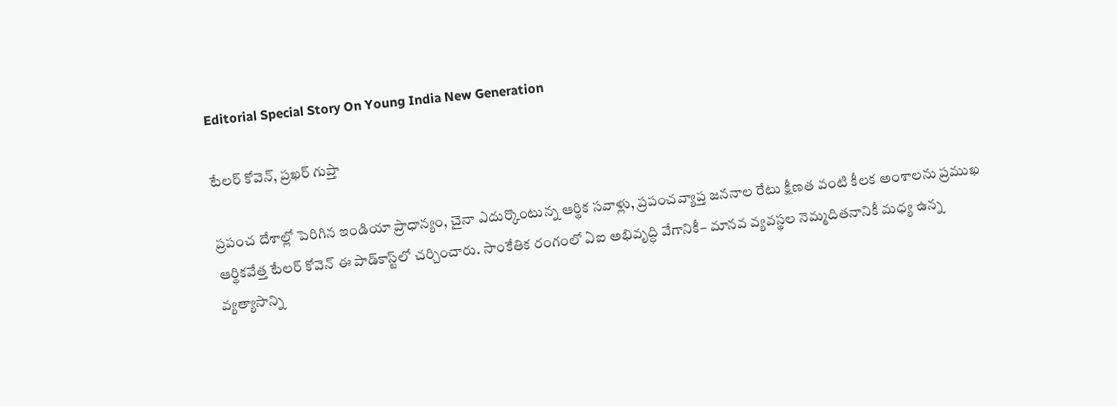Editorial Special Story On Young India New Generation

టేలర్‌ కోవెన్‌, ప్రఖర్‌ గుప్తా

ప్రపంచ దేశాల్లో పెరిగిన ఇండియా ప్రాధాన్యం, చైనా ఎదుర్కొంటున్న ఆర్థిక సవాళ్లు, ప్రపంచవ్యాప్త జననాల రేటు క్షీణత వంటి కీలక అంశాలను ప్రముఖ ఆర్థికవేత్త టేలర్‌ కోవెన్‌ ఈ పాడ్‌కాస్ట్‌లో చర్చించారు. సాంకేతిక రంగంలో ఏఐ అభివృద్ధి వేగానికీ– మానవ వ్యవస్థల నెమ్మదితనానికీ మధ్య ఉన్న వ్యత్యాసాన్ని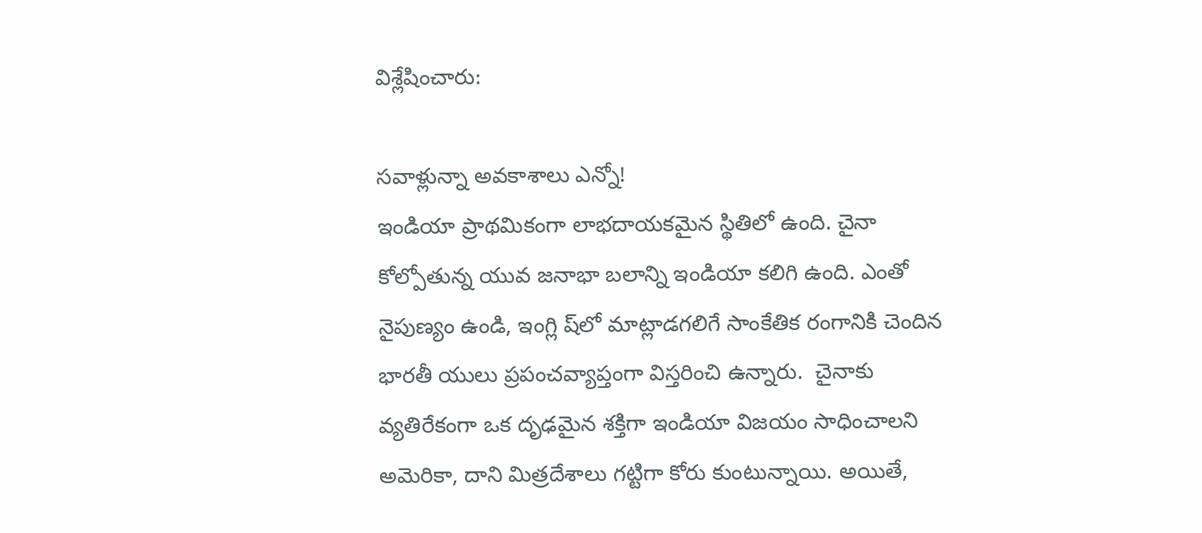విశ్లేషించారు:

సవాళ్లున్నా అవకాశాలు ఎన్నో!
ఇండియా ప్రాథమికంగా లాభదాయకమైన స్థితిలో ఉంది. చైనా కోల్పోతున్న యువ జనాభా బలాన్ని ఇండియా కలిగి ఉంది. ఎంతో నైపుణ్యం ఉండి, ఇంగ్లి ష్‌లో మాట్లాడగలిగే సాంకేతిక రంగానికి చెందిన భారతీ యులు ప్రపంచవ్యాప్తంగా విస్తరించి ఉన్నారు.  చైనాకు వ్యతిరేకంగా ఒక దృఢమైన శక్తిగా ఇండియా విజయం సాధించాలని అమెరికా, దాని మిత్రదేశాలు గట్టిగా కోరు కుంటున్నాయి. అయితే,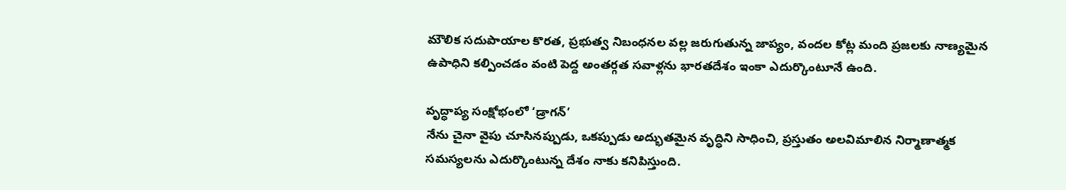మౌలిక సదుపాయాల కొరత, ప్రభుత్వ నిబంధనల వల్ల జరుగుతున్న జాప్యం, వందల కోట్ల మంది ప్రజలకు నాణ్యమైన ఉపాధిని కల్పించడం వంటి పెద్ద అంతర్గత సవాళ్లను భారతదేశం ఇంకా ఎదుర్కొంటూనే ఉంది.

వృద్ధాప్య సంక్షోభంలో ‘డ్రాగన్‌’
నేను చైనా వైపు చూసినప్పుడు, ఒకప్పుడు అద్భుతమైన వృద్ధిని సాధించి, ప్రస్తుతం అలవిమాలిన నిర్మాణాత్మక సమస్యలను ఎదుర్కొంటున్న దేశం నాకు కనిపిస్తుంది.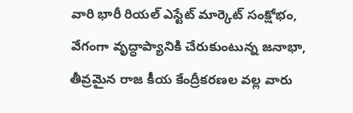వారి భారీ రియల్‌ ఎస్టేట్‌ మార్కెట్‌ సంక్షోభం, వేగంగా వృద్ధాప్యానికి చేరుకుంటున్న జనాభా, తీవ్రమైన రాజ కీయ కేంద్రీకరణల వల్ల వారు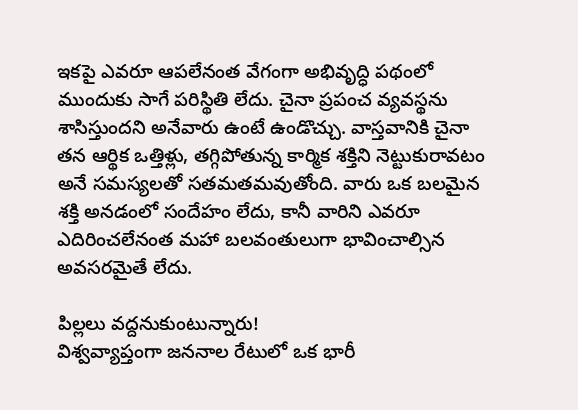ఇకపై ఎవరూ ఆపలేనంత వేగంగా అభివృద్ధి పథంలో ముందుకు సాగే పరిస్థితి లేదు. చైనా ప్రపంచ వ్యవస్థను శాసిస్తుందని అనేవారు ఉంటే ఉండొచ్చు. వాస్తవానికి చైనా తన ఆర్థిక ఒత్తిళ్లు, తగ్గిపోతున్న కార్మిక శక్తిని నెట్టుకురావటం అనే సమస్యలతో సతమతమవుతోంది. వారు ఒక బలమైన శక్తి అనడంలో సందేహం లేదు, కానీ వారిని ఎవరూ ఎదిరించలేనంత మహా బలవంతులుగా భావించాల్సిన అవసరమైతే లేదు.

పిల్లలు వద్దనుకుంటున్నారు!
విశ్వవ్యాప్తంగా జననాల రేటులో ఒక భారీ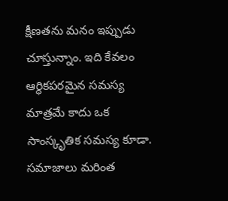క్షీణతను మనం ఇప్పుడు చూస్తున్నాం. ఇది కేవలం ఆర్థికపరమైన సమస్య మాత్రమే కాదు ఒక సాంస్కృతిక సమస్య కూడా. సమాజాలు మరింత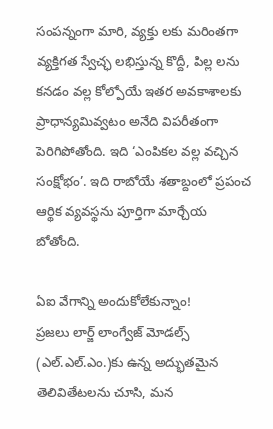సంపన్నంగా మారి, వ్యక్తు లకు మరింతగా వ్యక్తిగత స్వేచ్ఛ లభిస్తున్న కొద్దీ, పిల్ల లను కనడం వల్ల కోల్పోయే ఇతర అవకాశాలకు ప్రాధాన్యమివ్వటం అనేది విపరీతంగా పెరిగిపోతోంది. ఇది ‘ఎంపికల వల్ల వచ్చిన సంక్షోభం’. ఇది రాబోయే శతాబ్దంలో ప్రపంచ ఆర్థిక వ్యవస్థను పూర్తిగా మార్చేయ బోతోంది.

ఏఐ వేగాన్ని అందుకోలేకున్నాం!
ప్రజలు లార్జ్‌ లాంగ్వేజ్‌ మోడల్స్‌ (ఎల్‌.ఎల్‌.ఎం.)కు ఉన్న అద్భుతమైన తెలివితేటలను చూసి, మన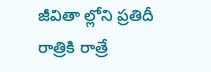జీవితా ల్లోని ప్రతిదీ రాత్రికి రాత్రే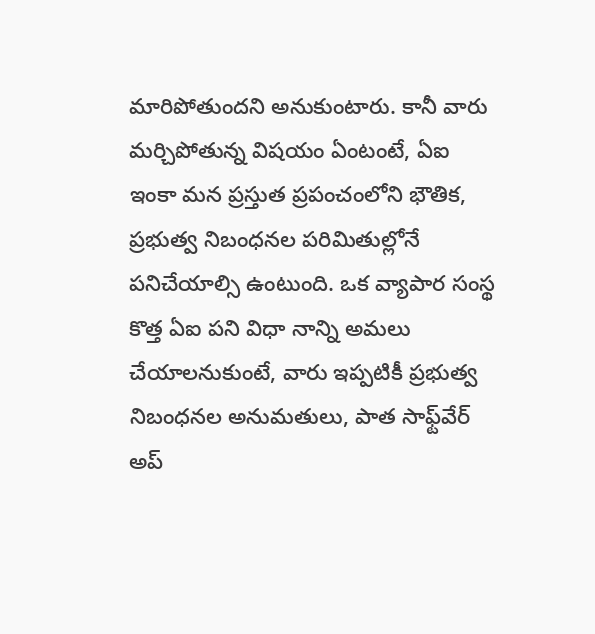మారిపోతుందని అనుకుంటారు. కానీ వారు మర్చిపోతున్న విషయం ఏంటంటే, ఏఐ ఇంకా మన ప్రస్తుత ప్రపంచంలోని భౌతిక, ప్రభుత్వ నిబంధనల పరిమితుల్లోనే పనిచేయాల్సి ఉంటుంది. ఒక వ్యాపార సంస్థ కొత్త ఏఐ పని విధా నాన్ని అమలు చేయాలనుకుంటే, వారు ఇప్పటికీ ప్రభుత్వ నిబంధనల అనుమతులు, పాత సాఫ్ట్‌వేర్‌ అప్‌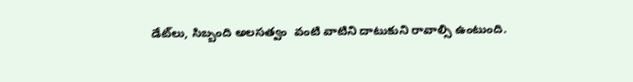డేట్‌లు, సిబ్బంది అలసత్వం  వంటి వాటిని దాటుకుని రావాల్సి ఉంటుంది.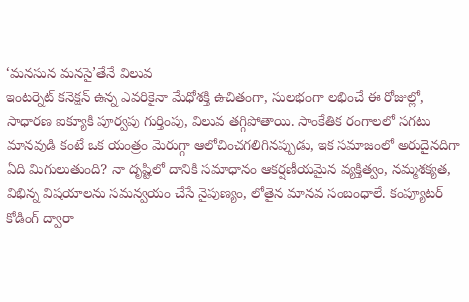‘మనసున మనసై’తేనే విలువ
ఇంటర్నెట్‌ కనెక్షన్‌ ఉన్న ఎవరికైనా మేధోశక్తి ఉచితంగా, సులభంగా లభించే ఈ రోజుల్లో, సాధారణ ఐక్యూకి పూర్వపు గుర్తింపు, విలువ తగ్గిపోతాయి. సాంకేతిక రంగాలలో సగటు మానవుడి కంటే ఒక యంత్రం మెరుగ్గా ఆలోచించగలిగినప్పుడు, ఇక సమాజంలో అరుదైనదిగా ఏది మిగులుతుంది? నా దృష్టిలో దానికి సమాధానం ఆకర్షణీయమైన వ్యక్తిత్వం, నమ్మశక్యత, విభిన్న విషయాలను సమన్వయం చేసే నైపుణ్యం, లోతైన మానవ సంబంధాలే. కంప్యూటర్‌ కోడింగ్‌ ద్వారా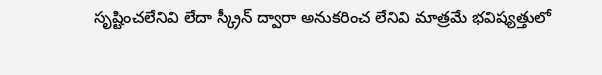సృష్టించలేనివి లేదా స్క్రీన్‌ ద్వారా అనుకరించ లేనివి మాత్రమే భవిష్యత్తులో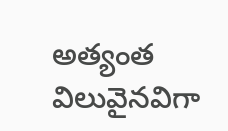అత్యంత విలువైనవిగా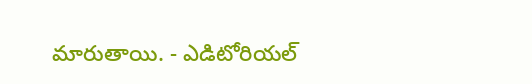మారుతాయి. - ఎడిటోరియల్‌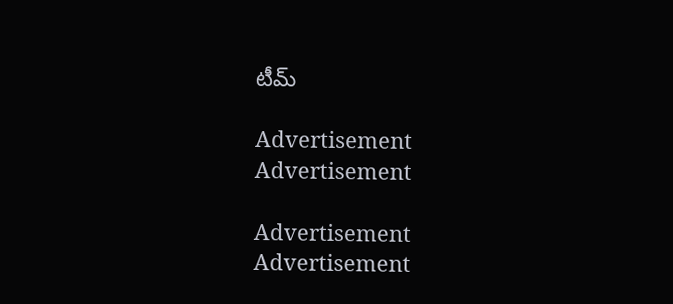టీమ్‌

Advertisement
Advertisement

Advertisement
Advertisement